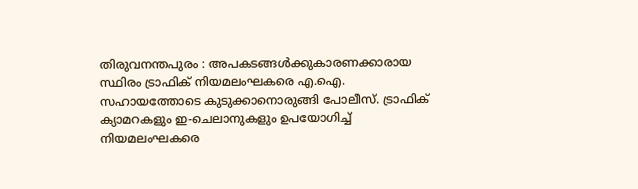തിരുവനന്തപുരം : അപകടങ്ങൾക്കുകാരണക്കാരായ സ്ഥിരം ട്രാഫിക് നിയമലംഘകരെ എ.ഐ. സഹായത്തോടെ കുടുക്കാനൊരുങ്ങി പോലീസ്. ട്രാഫിക് ക്യാമറകളും ഇ-ചെലാനുകളും ഉപയോഗിച്ച് നിയമലംഘകരെ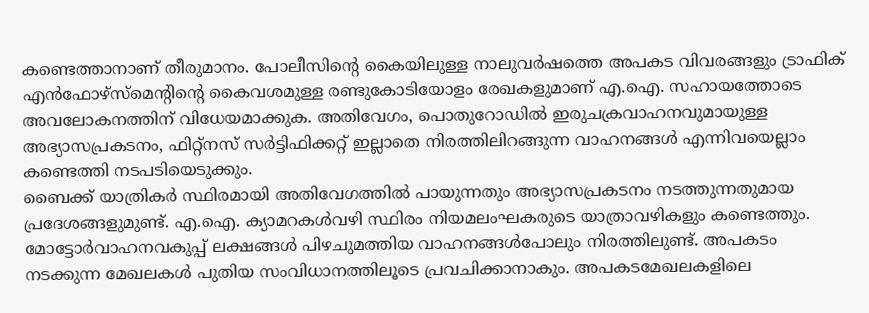കണ്ടെത്താനാണ് തീരുമാനം. പോലീസിന്റെ കൈയിലുള്ള നാലുവർഷത്തെ അപകട വിവരങ്ങളും ട്രാഫിക് എൻഫോഴ്സ്മെന്റിന്റെ കൈവശമുള്ള രണ്ടുകോടിയോളം രേഖകളുമാണ് എ.ഐ. സഹായത്തോടെ അവലോകനത്തിന് വിധേയമാക്കുക. അതിവേഗം, പൊതുറോഡിൽ ഇരുചക്രവാഹനവുമായുള്ള അഭ്യാസപ്രകടനം, ഫിറ്റ്നസ് സർട്ടിഫിക്കറ്റ് ഇല്ലാതെ നിരത്തിലിറങ്ങുന്ന വാഹനങ്ങൾ എന്നിവയെല്ലാം കണ്ടെത്തി നടപടിയെടുക്കും.
ബൈക്ക് യാത്രികർ സ്ഥിരമായി അതിവേഗത്തിൽ പായുന്നതും അഭ്യാസപ്രകടനം നടത്തുന്നതുമായ പ്രദേശങ്ങളുമുണ്ട്. എ.ഐ. ക്യാമറകൾവഴി സ്ഥിരം നിയമലംഘകരുടെ യാത്രാവഴികളും കണ്ടെത്തും. മോട്ടോർവാഹനവകുപ്പ് ലക്ഷങ്ങൾ പിഴചുമത്തിയ വാഹനങ്ങൾപോലും നിരത്തിലുണ്ട്. അപകടം നടക്കുന്ന മേഖലകൾ പുതിയ സംവിധാനത്തിലൂടെ പ്രവചിക്കാനാകും. അപകടമേഖലകളിലെ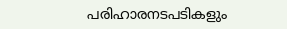പരിഹാരനടപടികളും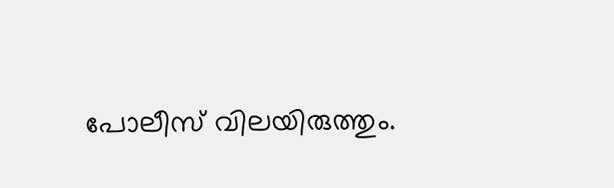പോലീസ് വിലയിരുത്തും.